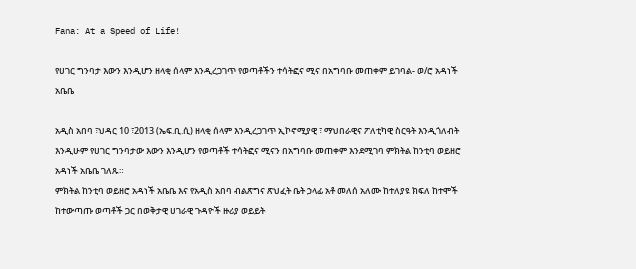Fana: At a Speed of Life!

የሀገር ግንባታ እውን እንዲሆን ዘላቂ ሰላም እንዲረጋገጥ የወጣቶችን ተሳትፎና ሚና በአግባቡ መጠቀም ይገባል- ወ/ሮ አዳነች አቤቤ

አዲስ አበባ ፣ህዳር 10 ፣2013 (ኤፍ.ቢ.ሲ) ዘላቂ ሰላም እንዲረጋገጥ ኢኮኖሚያዊ ፣ ማህበራዊና ፖለቲካዊ ስርዓት እንዲጎለብት እንዲሁም የሀገር ግንባታው እውን እንዲሆን የወጣቶች ተሳትፎና ሚናን በአግባቡ መጠቀም እንደሚገባ ምክትል ከንቲባ ወይዘሮ አዳነች አቤቤ ገለጹ።
ምክትል ከንቲባ ወይዘሮ አዳነች አቤቤ እና የአዲስ አበባ ብልጽግና ጽህፈት ቤት ኃላፊ አቶ መለሰ አለሙ ከተለያዩ ክፍለ ከተሞች ከተውጣጡ ወጣቶች ጋር በወቅታዊ ሀገራዊ ጉዳዮች ዙሪያ ወይይት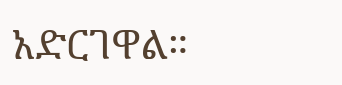አድርገዋል።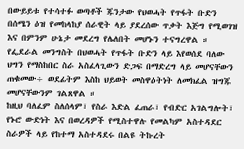በውይይቱ የተሳተፉ ወጣቶች ጁንታው የህወሓት የጥፋት ቡድን በሰሜን ዕዝ የመከላከያ ሰራዊት ላይ ያደረሰው ጥቃት እጅግ የሚወገዝ እና በምንም ሁኔታ መደረግ የሌለበት መሆኑን ተናግረዋል ።
የፌደራል መንግስት በህወሓት የጥፋት ቡድን ላይ እየወሰደ ባለው ህግን የማስከበር ስራ አስፈላጊውን ድጋፍ በማድረግ ላይ መሆናቸውን ጠቁመው÷ ወደፊትም እስከ ህይወት መስዋዕትነት ለመክፈል ዝግጁ መሆናቸውንም ገልጸዋል ።
ከዚህ ባለፈም ስለሰላም፣ የስራ እድል ፈጠራ፣ የብድር አገልግሎት፣ የኑሮ ውድነት እና በወረዳዎች የሚስተዋሉ የመልካም አስተዳደር ስራዎች ላይ የከተማ አስተዳደሩ በልዩ ትኩረት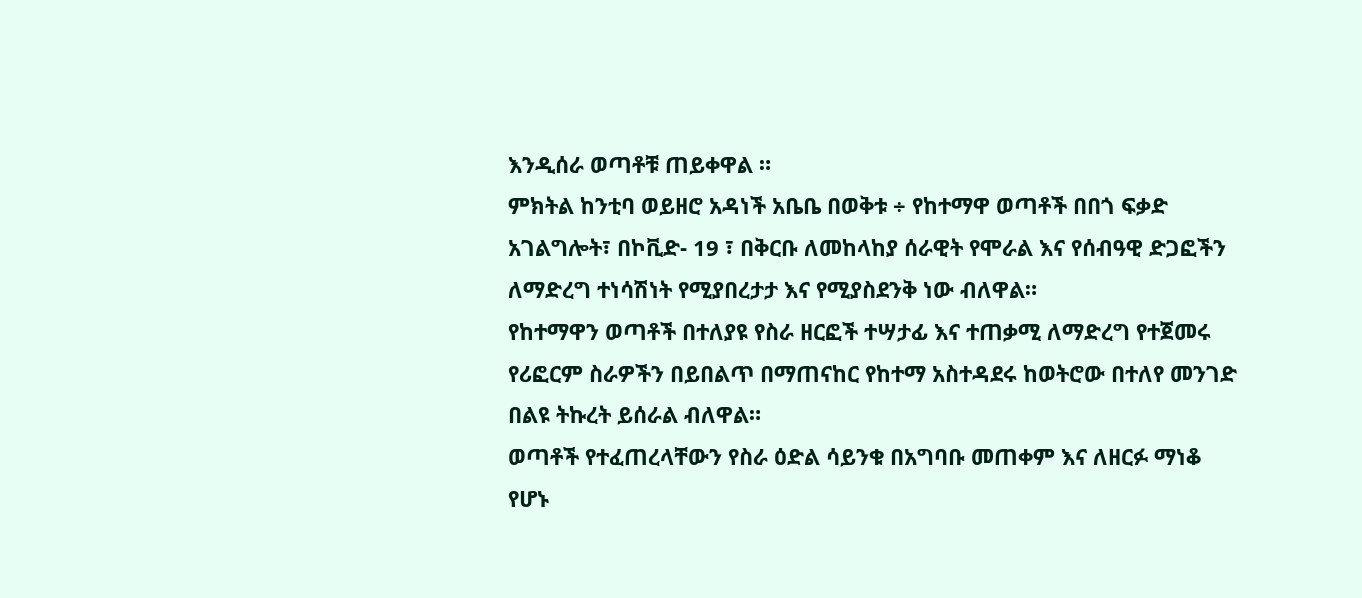እንዲሰራ ወጣቶቹ ጠይቀዋል ።
ምክትል ከንቲባ ወይዘሮ አዳነች አቤቤ በወቅቱ ÷ የከተማዋ ወጣቶች በበጎ ፍቃድ አገልግሎት፣ በኮቪድ- 19 ፣ በቅርቡ ለመከላከያ ሰራዊት የሞራል እና የሰብዓዊ ድጋፎችን ለማድረግ ተነሳሽነት የሚያበረታታ እና የሚያስደንቅ ነው ብለዋል።
የከተማዋን ወጣቶች በተለያዩ የስራ ዘርፎች ተሣታፊ እና ተጠቃሚ ለማድረግ የተጀመሩ የሪፎርም ስራዎችን በይበልጥ በማጠናከር የከተማ አስተዳደሩ ከወትሮው በተለየ መንገድ በልዩ ትኩረት ይሰራል ብለዋል።
ወጣቶች የተፈጠረላቸውን የስራ ዕድል ሳይንቁ በአግባቡ መጠቀም እና ለዘርፉ ማነቆ የሆኑ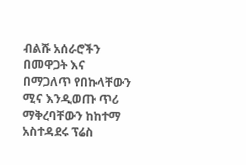ብልሹ አሰራሮችን በመዋጋት እና በማጋለጥ የበኩላቸውን ሚና እንዲወጡ ጥሪ ማቅረባቸውን ከከተማ አስተዳደሩ ፕሬስ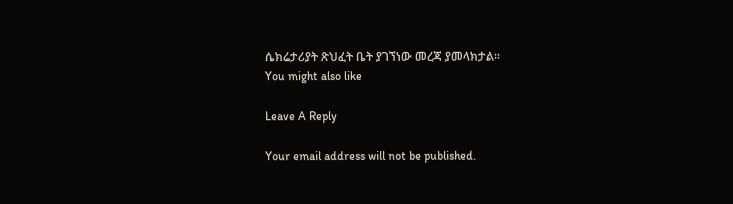ሴክሬታሪያት ጽህፈት ቤት ያገኘነው መረጃ ያመላክታል።
You might also like

Leave A Reply

Your email address will not be published.